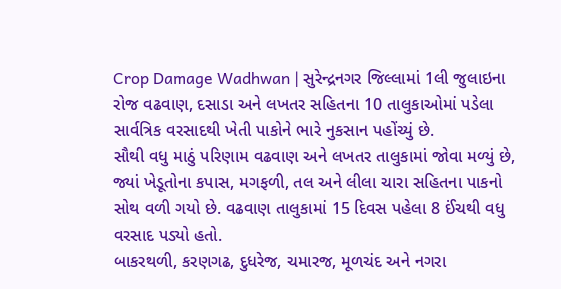Crop Damage Wadhwan | સુરેન્દ્રનગર જિલ્લામાં 1લી જુલાઇના રોજ વઢવાણ, દસાડા અને લખતર સહિતના 10 તાલુકાઓમાં પડેલા સાર્વત્રિક વરસાદથી ખેતી પાકોને ભારે નુકસાન પહોંચ્યું છે.
સૌથી વધુ માઠું પરિણામ વઢવાણ અને લખતર તાલુકામાં જોવા મળ્યું છે, જ્યાં ખેડૂતોના કપાસ, મગફળી, તલ અને લીલા ચારા સહિતના પાકનો સોથ વળી ગયો છે. વઢવાણ તાલુકામાં 15 દિવસ પહેલા 8 ઈંચથી વધુ વરસાદ પડ્યો હતો.
બાકરથળી, કરણગઢ, દુધરેજ, ચમારજ, મૂળચંદ અને નગરા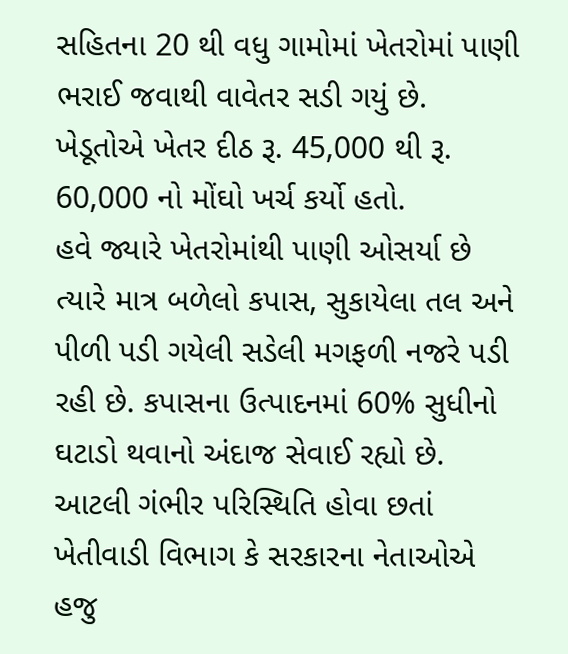સહિતના 20 થી વધુ ગામોમાં ખેતરોમાં પાણી ભરાઈ જવાથી વાવેતર સડી ગયું છે. ખેડૂતોએ ખેતર દીઠ રૂ. 45,000 થી રૂ. 60,000 નો મોંઘો ખર્ચ કર્યો હતો.
હવે જ્યારે ખેતરોમાંથી પાણી ઓસર્યા છે ત્યારે માત્ર બળેલો કપાસ, સુકાયેલા તલ અને પીળી પડી ગયેલી સડેલી મગફળી નજરે પડી રહી છે. કપાસના ઉત્પાદનમાં 60% સુધીનો ઘટાડો થવાનો અંદાજ સેવાઈ રહ્યો છે.
આટલી ગંભીર પરિસ્થિતિ હોવા છતાં ખેતીવાડી વિભાગ કે સરકારના નેતાઓએ હજુ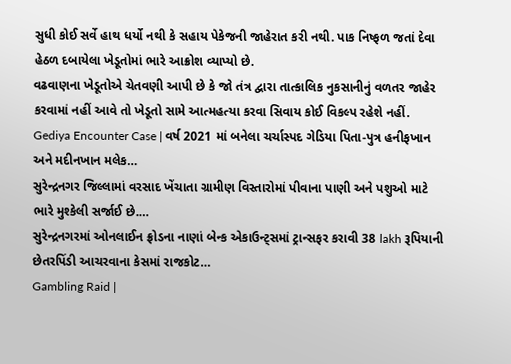સુધી કોઈ સર્વે હાથ ધર્યો નથી કે સહાય પેકેજની જાહેરાત કરી નથી. પાક નિષ્ફળ જતાં દેવા હેઠળ દબાયેલા ખેડૂતોમાં ભારે આક્રોશ વ્યાપ્યો છે.
વઢવાણના ખેડૂતોએ ચેતવણી આપી છે કે જો તંત્ર દ્વારા તાત્કાલિક નુકસાનીનું વળતર જાહેર કરવામાં નહીં આવે તો ખેડૂતો સામે આત્મહત્યા કરવા સિવાય કોઈ વિકલ્પ રહેશે નહીં.
Gediya Encounter Case | વર્ષ 2021 માં બનેલા ચર્ચાસ્પદ ગેડિયા પિતા-પુત્ર હનીફખાન અને મદીનખાન મલેક…
સુરેન્દ્રનગર જિલ્લામાં વરસાદ ખેંચાતા ગ્રામીણ વિસ્તારોમાં પીવાના પાણી અને પશુઓ માટે ભારે મુશ્કેલી સર્જાઈ છે.…
સુરેન્દ્રનગરમાં ઓનલાઈન ફ્રોડના નાણાં બેન્ક એકાઉન્ટ્સમાં ટ્રાન્સફર કરાવી 38 lakh રૂપિયાની છેતરપિંડી આચરવાના કેસમાં રાજકોટ…
Gambling Raid |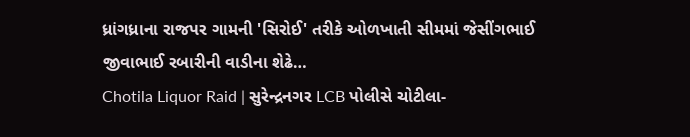ધ્રાંગધ્રાના રાજપર ગામની 'સિરોઈ' તરીકે ઓળખાતી સીમમાં જેસીંગભાઈ જીવાભાઈ રબારીની વાડીના શેઢે…
Chotila Liquor Raid | સુરેન્દ્રનગર LCB પોલીસે ચોટીલા-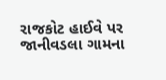રાજકોટ હાઈવે પર જાનીવડલા ગામના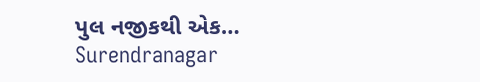પુલ નજીકથી એક…
Surendranagar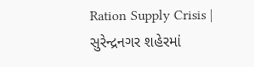Ration Supply Crisis | સુરેન્દ્રનગર શહેરમાં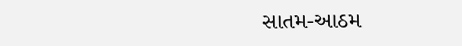સાતમ-આઠમ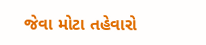જેવા મોટા તહેવારો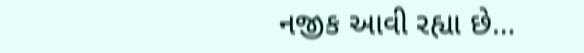નજીક આવી રહ્યા છે…